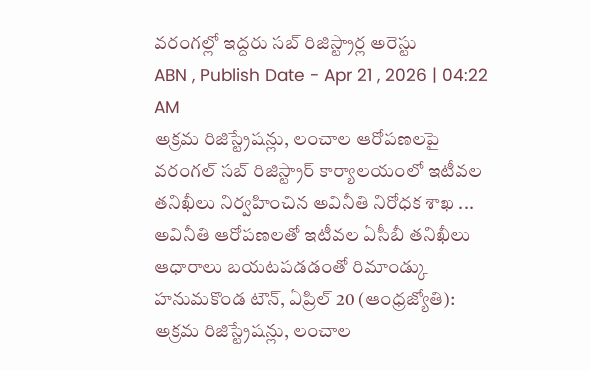వరంగల్లో ఇద్దరు సబ్ రిజిస్ట్రార్ల అరెస్టు
ABN , Publish Date - Apr 21 , 2026 | 04:22 AM
అక్రమ రిజిస్ట్రేషన్లు, లంచాల ఆరోపణలపై వరంగల్ సబ్ రిజిస్ట్రార్ కార్యాలయంలో ఇటీవల తనిఖీలు నిర్వహించిన అవినీతి నిరోధక శాఖ ...
అవినీతి ఆరోపణలతో ఇటీవల ఏసీబీ తనిఖీలు
ఆధారాలు బయటపడడంతో రిమాండ్కు
హనుమకొండ టౌన్, ఏప్రిల్ 20 (ఆంధ్రజ్యోతి): అక్రమ రిజిస్ట్రేషన్లు, లంచాల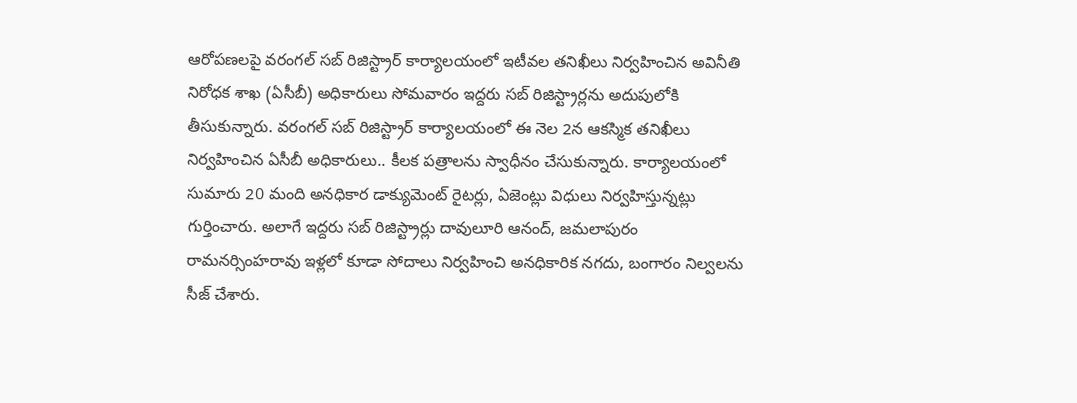ఆరోపణలపై వరంగల్ సబ్ రిజిస్ట్రార్ కార్యాలయంలో ఇటీవల తనిఖీలు నిర్వహించిన అవినీతి నిరోధక శాఖ (ఏసీబీ) అధికారులు సోమవారం ఇద్దరు సబ్ రిజిస్ట్రార్లను అదుపులోకి తీసుకున్నారు. వరంగల్ సబ్ రిజిస్ట్రార్ కార్యాలయంలో ఈ నెల 2న ఆకస్మిక తనిఖీలు నిర్వహించిన ఏసీబీ అధికారులు.. కీలక పత్రాలను స్వాధీనం చేసుకున్నారు. కార్యాలయంలో సుమారు 20 మంది అనధికార డాక్యుమెంట్ రైటర్లు, ఏజెంట్లు విధులు నిర్వహిస్తున్నట్లు గుర్తించారు. అలాగే ఇద్దరు సబ్ రిజిస్ట్రార్లు దావులూరి ఆనంద్, జమలాపురం రామనర్సింహరావు ఇళ్లలో కూడా సోదాలు నిర్వహించి అనధికారిక నగదు, బంగారం నిల్వలను సీజ్ చేశారు.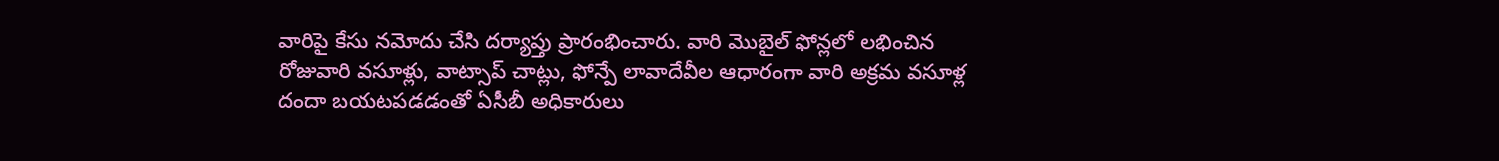వారిపై కేసు నమోదు చేసి దర్యాప్తు ప్రారంభించారు. వారి మొబైల్ ఫోన్లలో లభించిన రోజువారి వసూళ్లు, వాట్సాప్ చాట్లు, ఫోన్పే లావాదేవీల ఆధారంగా వారి అక్రమ వసూళ్ల దందా బయటపడడంతో ఏసీబీ అధికారులు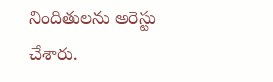నిందితులను అరెస్టు చేశారు.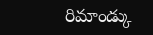రిమాండ్కు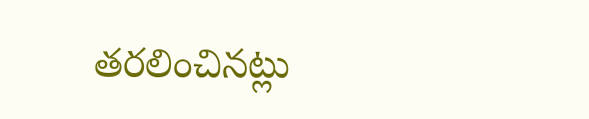తరలించినట్లు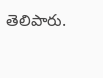తెలిపారు.